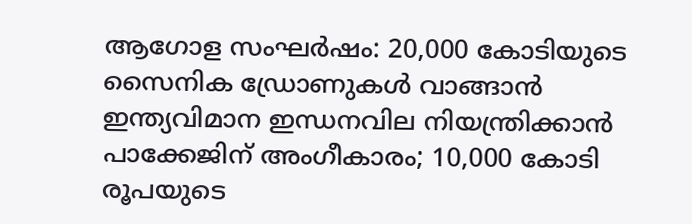ആഗോള സംഘർഷം: 20,000 കോടിയുടെ സൈനിക ഡ്രോണുകൾ വാങ്ങാൻ ഇന്ത്യവിമാന ഇന്ധനവില നിയന്ത്രിക്കാൻ പാക്കേജിന് അംഗീകാരം; 10,000 കോടി രൂപയുടെ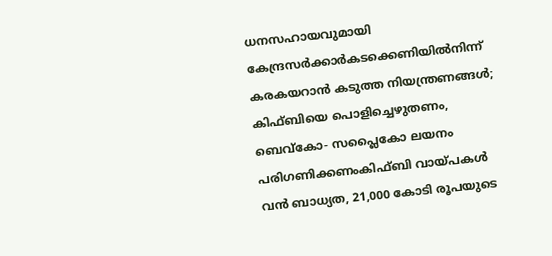ധനസഹായവുമായി കേന്ദ്രസര്‍ക്കാര്‍കടക്കെണിയിൽനിന്ന് കരകയറാൻ കടുത്ത നിയന്ത്രണങ്ങൾ; കിഫ്ബിയെ പൊളിച്ചെഴുതണം, ബെവ്‌കോ- സപ്ലൈകോ ലയനം പരിഗണിക്കണംകിഫ്ബി വായ്പകൾ വൻ ബാധ്യത, 21,000 കോടി രൂപയുടെ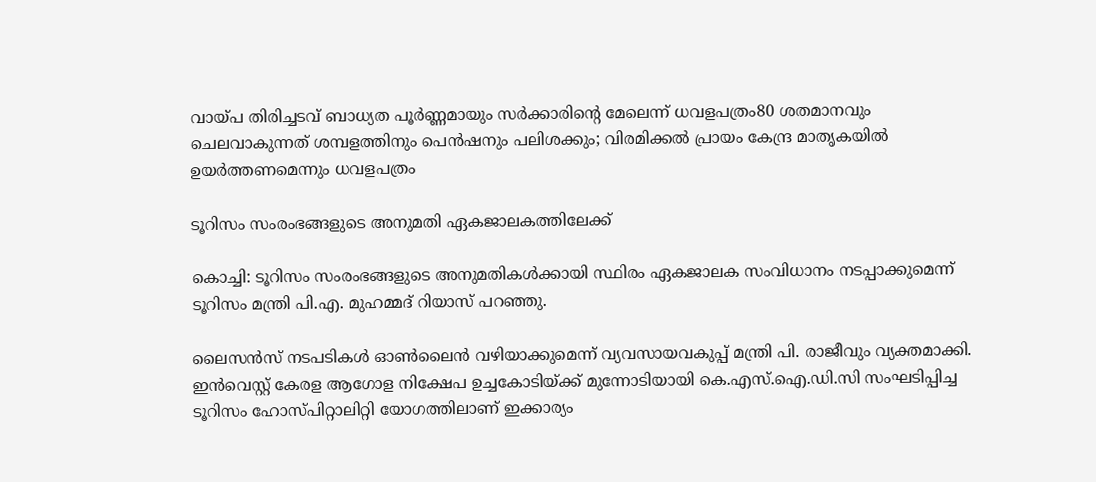വായ്പ തിരിച്ചടവ് ബാധ്യത പൂർണ്ണമായും സർക്കാരിന്റെ മേലെന്ന് ധവളപത്രം80 ശതമാനവും ചെലവാകുന്നത് ശമ്പളത്തിനും പെൻഷനും പലിശക്കും; വിരമിക്കൽ പ്രായം കേന്ദ്ര മാതൃകയിൽ ഉയർത്തണമെന്നും ധവളപത്രം

ടൂറിസം സംരംഭങ്ങളുടെ അനുമതി ഏകജാലകത്തിലേക്ക്

കൊച്ചി: ടൂറിസം സംരംഭങ്ങളുടെ അനുമതികള്‍ക്കായി സ്ഥിരം ഏകജാലക സംവിധാനം നടപ്പാക്കുമെന്ന് ടൂറിസം മന്ത്രി പി.എ. മുഹമ്മദ് റിയാസ് പറഞ്ഞു.

ലൈസൻസ് നടപടികള്‍ ഓണ്‍ലൈൻ വഴിയാക്കുമെന്ന് വ്യവസായവകുപ്പ് മന്ത്രി പി. രാജീവും വ്യക്തമാക്കി. ഇൻവെസ്റ്റ് കേരള ആഗോള നിക്ഷേപ ഉച്ചകോടിയ്ക്ക് മുന്നോടിയായി കെ.എസ്‌.ഐ.ഡി.സി സംഘടിപ്പിച്ച ടൂറിസം ഹോസ്പിറ്റാലിറ്റി യോഗത്തിലാണ് ഇക്കാര്യം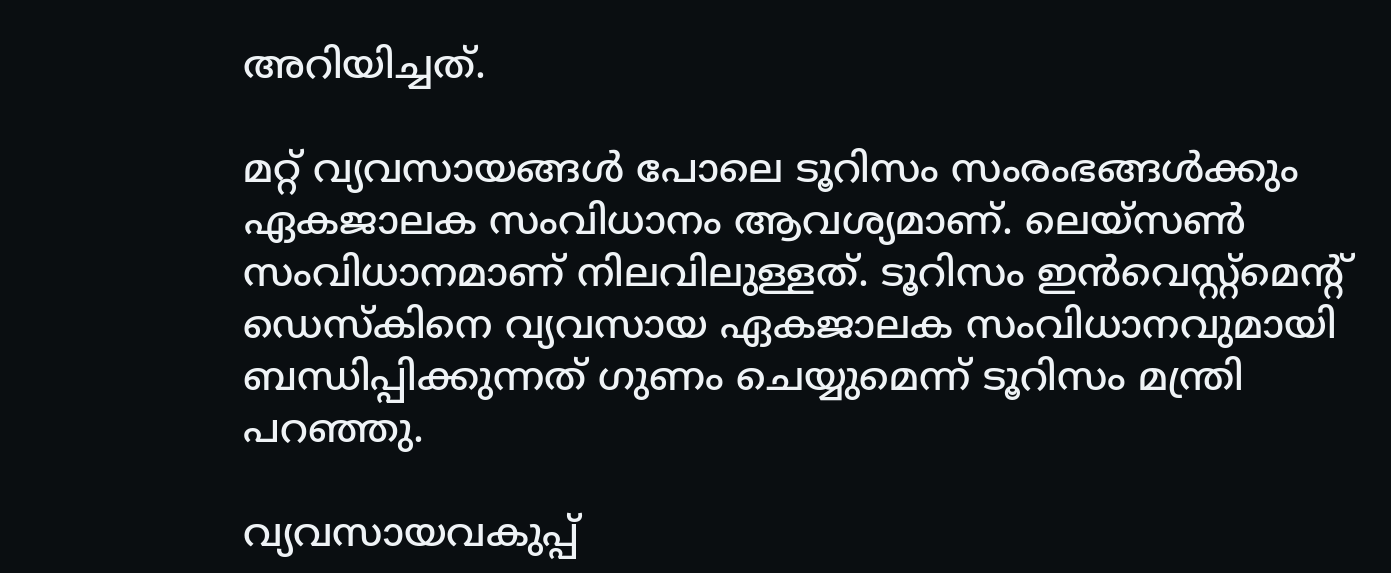അറിയിച്ചത്.

മറ്റ് വ്യവസായങ്ങള്‍ പോലെ ടൂറിസം സംരംഭങ്ങള്‍ക്കും ഏകജാലക സംവിധാനം ആവശ്യമാണ്. ലെയ്‌സണ്‍ സംവിധാനമാണ് നിലവിലുള്ളത്. ടൂറിസം ഇൻവെസ്റ്റ്മെന്റ് ഡെസ്‌കിനെ വ്യവസായ ഏകജാലക സംവിധാനവുമായി ബന്ധിപ്പിക്കുന്നത് ഗുണം ചെയ്യുമെന്ന് ടൂറിസം മന്ത്രി പറഞ്ഞു.

വ്യവസായവകുപ്പ്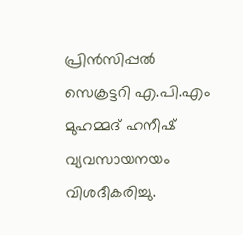പ്രിൻസിപ്പല്‍ സെക്രട്ടറി എ.പി.എം മുഹമ്മദ് ഹനീഷ് വ്യവസായനയം വിശദീകരിച്ചു.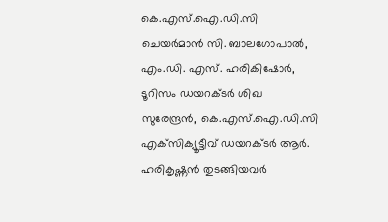കെ.എസ്‌.ഐ.ഡി.സി ചെയർമാൻ സി. ബാലഗോപാല്‍, എം.ഡി. എസ്. ഹരികിഷോർ, ടൂറിസം ഡയറക്ടർ ശിഖ സുരേന്ദ്രൻ, കെ.എസ്‌.ഐ.ഡി.സി എക്‌സിക്യൂട്ടീവ് ഡയറക്ടർ ആർ. ഹരികൃഷ്ണൻ തുടങ്ങിയവർ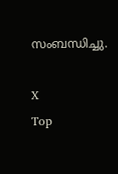സംബന്ധിച്ചു.

X
Top